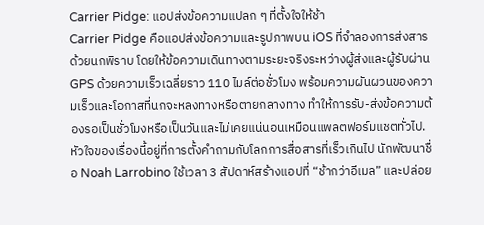Carrier Pidge: แอปส่งข้อความแปลก ๆ ที่ตั้งใจให้ช้า
Carrier Pidge คือแอปส่งข้อความและรูปภาพบน iOS ที่จำลองการส่งสารด้วยนกพิราบ โดยให้ข้อความเดินทางตามระยะจริงระหว่างผู้ส่งและผู้รับผ่าน GPS ด้วยความเร็วเฉลี่ยราว 110 ไมล์ต่อชั่วโมง พร้อมความผันผวนของความเร็วและโอกาสที่นกจะหลงทางหรือตายกลางทาง ทำให้การรับ-ส่งข้อความต้องรอเป็นชั่วโมงหรือเป็นวันและไม่เคยแน่นอนเหมือนแพลตฟอร์มแชตทั่วไป. หัวใจของเรื่องนี้อยู่ที่การตั้งคำถามกับโลกการสื่อสารที่เร็วเกินไป นักพัฒนาชื่อ Noah Larrobino ใช้เวลา 3 สัปดาห์สร้างแอปที่ “ช้ากว่าอีเมล” และปล่อย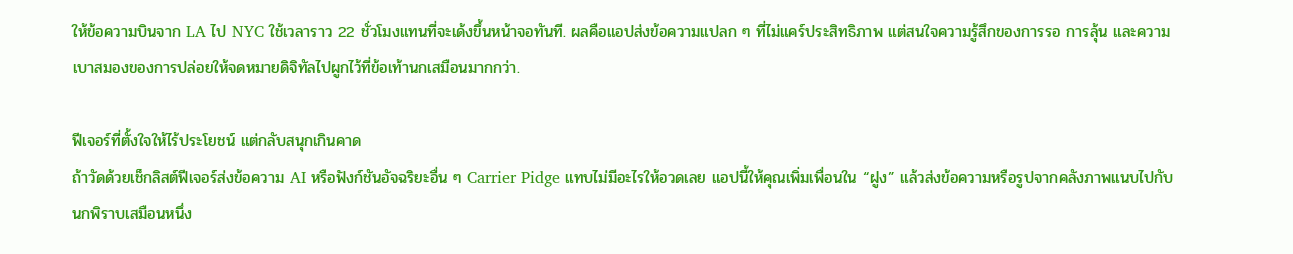ให้ข้อความบินจาก LA ไป NYC ใช้เวลาราว 22 ชั่วโมงแทนที่จะเด้งขึ้นหน้าจอทันที. ผลคือแอปส่งข้อความแปลก ๆ ที่ไม่แคร์ประสิทธิภาพ แต่สนใจความรู้สึกของการรอ การลุ้น และความเบาสมองของการปล่อยให้จดหมายดิจิทัลไปผูกไว้ที่ข้อเท้านกเสมือนมากกว่า.

ฟีเจอร์ที่ตั้งใจให้ไร้ประโยชน์ แต่กลับสนุกเกินคาด
ถ้าวัดด้วยเช็กลิสต์ฟีเจอร์ส่งข้อความ AI หรือฟังก์ชันอัจฉริยะอื่น ๆ Carrier Pidge แทบไม่มีอะไรให้อวดเลย แอปนี้ให้คุณเพิ่มเพื่อนใน “ฝูง” แล้วส่งข้อความหรือรูปจากคลังภาพแนบไปกับนกพิราบเสมือนหนึ่ง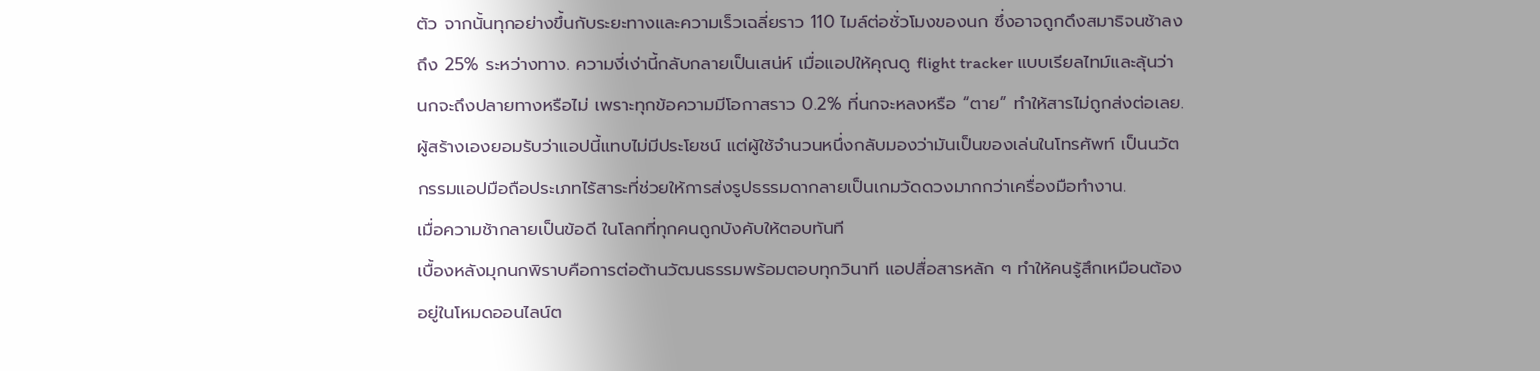ตัว จากนั้นทุกอย่างขึ้นกับระยะทางและความเร็วเฉลี่ยราว 110 ไมล์ต่อชั่วโมงของนก ซึ่งอาจถูกดึงสมาธิจนช้าลงถึง 25% ระหว่างทาง. ความงี่เง่านี้กลับกลายเป็นเสน่ห์ เมื่อแอปให้คุณดู flight tracker แบบเรียลไทม์และลุ้นว่านกจะถึงปลายทางหรือไม่ เพราะทุกข้อความมีโอกาสราว 0.2% ที่นกจะหลงหรือ “ตาย” ทำให้สารไม่ถูกส่งต่อเลย. ผู้สร้างเองยอมรับว่าแอปนี้แทบไม่มีประโยชน์ แต่ผู้ใช้จำนวนหนึ่งกลับมองว่ามันเป็นของเล่นในโทรศัพท์ เป็นนวัตกรรมแอปมือถือประเภทไร้สาระที่ช่วยให้การส่งรูปธรรมดากลายเป็นเกมวัดดวงมากกว่าเครื่องมือทำงาน.
เมื่อความช้ากลายเป็นข้อดี ในโลกที่ทุกคนถูกบังคับให้ตอบทันที
เบื้องหลังมุกนกพิราบคือการต่อต้านวัฒนธรรมพร้อมตอบทุกวินาที แอปสื่อสารหลัก ๆ ทำให้คนรู้สึกเหมือนต้องอยู่ในโหมดออนไลน์ต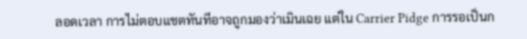ลอดเวลา การไม่ตอบแชตทันทีอาจถูกมองว่าเมินเฉย แต่ใน Carrier Pidge การรอเป็นก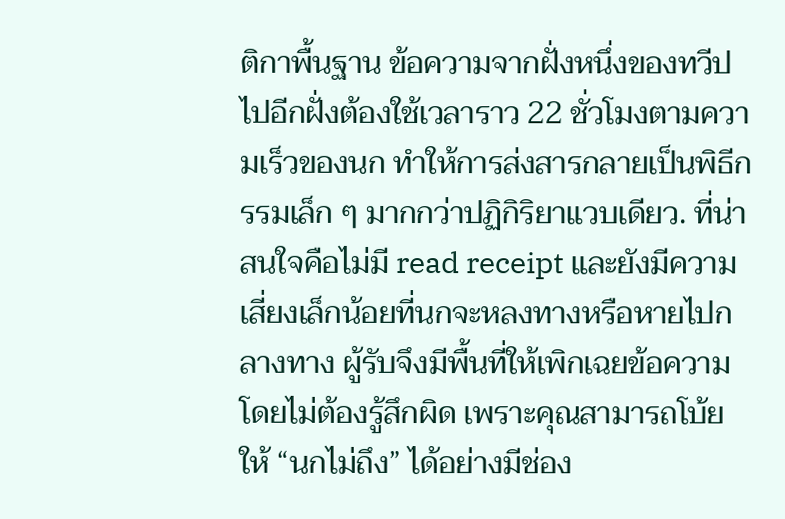ติกาพื้นฐาน ข้อความจากฝั่งหนึ่งของทวีปไปอีกฝั่งต้องใช้เวลาราว 22 ชั่วโมงตามความเร็วของนก ทำให้การส่งสารกลายเป็นพิธีกรรมเล็ก ๆ มากกว่าปฏิกิริยาแวบเดียว. ที่น่าสนใจคือไม่มี read receipt และยังมีความเสี่ยงเล็กน้อยที่นกจะหลงทางหรือหายไปกลางทาง ผู้รับจึงมีพื้นที่ให้เพิกเฉยข้อความโดยไม่ต้องรู้สึกผิด เพราะคุณสามารถโบ้ยให้ “นกไม่ถึง” ได้อย่างมีช่อง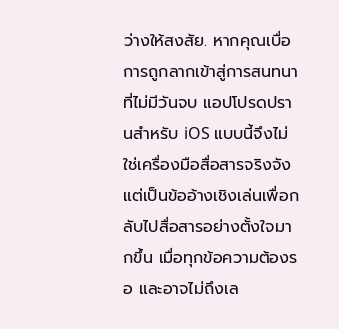ว่างให้สงสัย. หากคุณเบื่อการถูกลากเข้าสู่การสนทนาที่ไม่มีวันจบ แอปโปรดปรานสำหรับ iOS แบบนี้จึงไม่ใช่เครื่องมือสื่อสารจริงจัง แต่เป็นข้ออ้างเชิงเล่นเพื่อกลับไปสื่อสารอย่างตั้งใจมากขึ้น เมื่อทุกข้อความต้องรอ และอาจไม่ถึงเล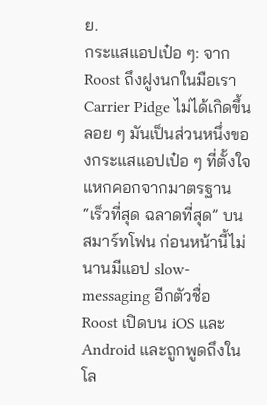ย.
กระแสแอปเป๋อ ๆ: จาก Roost ถึงฝูงนกในมือเรา
Carrier Pidge ไม่ได้เกิดขึ้นลอย ๆ มันเป็นส่วนหนึ่งของกระแสแอปเป๋อ ๆ ที่ตั้งใจแหกคอกจากมาตรฐาน “เร็วที่สุด ฉลาดที่สุด” บนสมาร์ทโฟน ก่อนหน้านี้ไม่นานมีแอป slow-messaging อีกตัวชื่อ Roost เปิดบน iOS และ Android และถูกพูดถึงในโล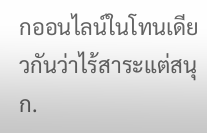กออนไลน์ในโทนเดียวกันว่าไร้สาระแต่สนุก.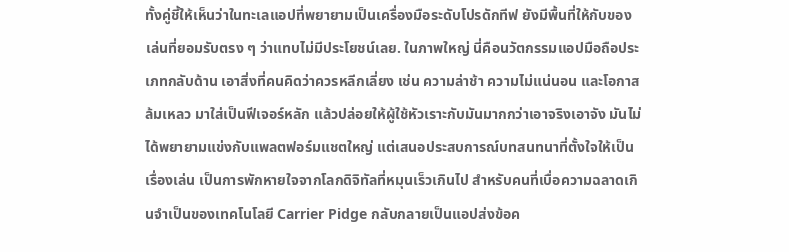ทั้งคู่ชี้ให้เห็นว่าในทะเลแอปที่พยายามเป็นเครื่องมือระดับโปรดักทีฟ ยังมีพื้นที่ให้กับของเล่นที่ยอมรับตรง ๆ ว่าแทบไม่มีประโยชน์เลย. ในภาพใหญ่ นี่คือนวัตกรรมแอปมือถือประเภทกลับด้าน เอาสิ่งที่คนคิดว่าควรหลีกเลี่ยง เช่น ความล่าช้า ความไม่แน่นอน และโอกาสล้มเหลว มาใส่เป็นฟีเจอร์หลัก แล้วปล่อยให้ผู้ใช้หัวเราะกับมันมากกว่าเอาจริงเอาจัง มันไม่ได้พยายามแข่งกับแพลตฟอร์มแชตใหญ่ แต่เสนอประสบการณ์บทสนทนาที่ตั้งใจให้เป็นเรื่องเล่น เป็นการพักหายใจจากโลกดิจิทัลที่หมุนเร็วเกินไป สำหรับคนที่เบื่อความฉลาดเกินจำเป็นของเทคโนโลยี Carrier Pidge กลับกลายเป็นแอปส่งข้อค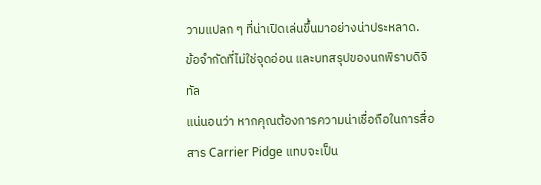วามแปลก ๆ ที่น่าเปิดเล่นขึ้นมาอย่างน่าประหลาด.
ข้อจำกัดที่ไม่ใช่จุดอ่อน และบทสรุปของนกพิราบดิจิทัล
แน่นอนว่า หากคุณต้องการความน่าเชื่อถือในการสื่อสาร Carrier Pidge แทบจะเป็น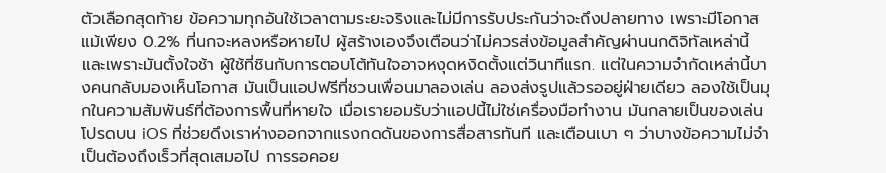ตัวเลือกสุดท้าย ข้อความทุกอันใช้เวลาตามระยะจริงและไม่มีการรับประกันว่าจะถึงปลายทาง เพราะมีโอกาสแม้เพียง 0.2% ที่นกจะหลงหรือหายไป ผู้สร้างเองจึงเตือนว่าไม่ควรส่งข้อมูลสำคัญผ่านนกดิจิทัลเหล่านี้ และเพราะมันตั้งใจช้า ผู้ใช้ที่ชินกับการตอบโต้ทันใจอาจหงุดหงิดตั้งแต่วินาทีแรก. แต่ในความจำกัดเหล่านี้บางคนกลับมองเห็นโอกาส มันเป็นแอปฟรีที่ชวนเพื่อนมาลองเล่น ลองส่งรูปแล้วรออยู่ฝ่ายเดียว ลองใช้เป็นมุกในความสัมพันธ์ที่ต้องการพื้นที่หายใจ เมื่อเรายอมรับว่าแอปนี้ไม่ใช่เครื่องมือทำงาน มันกลายเป็นของเล่นโปรดบน iOS ที่ช่วยดึงเราห่างออกจากแรงกดดันของการสื่อสารทันที และเตือนเบา ๆ ว่าบางข้อความไม่จำเป็นต้องถึงเร็วที่สุดเสมอไป การรอคอย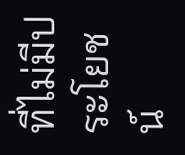ที่ไม่มีประโยชน์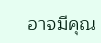อาจมีคุณ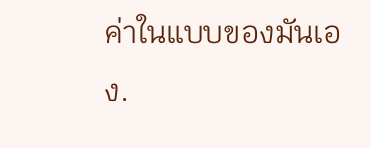ค่าในแบบของมันเอง.